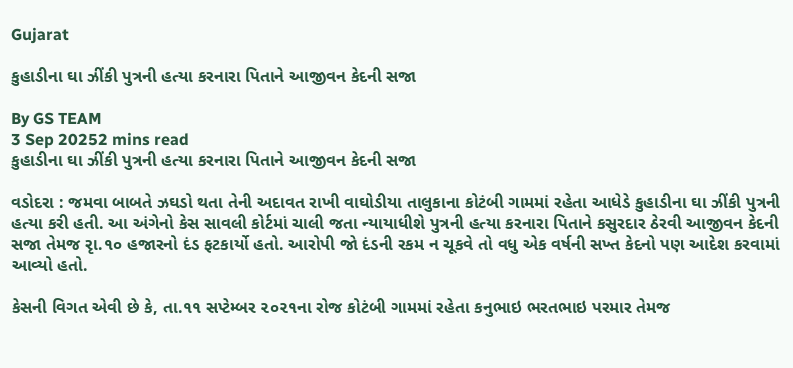Gujarat

કુહાડીના ઘા ઝીંકી પુત્રની હત્યા કરનારા પિતાને આજીવન કેદની સજા

By GS TEAM
3 Sep 20252 mins read
કુહાડીના ઘા ઝીંકી પુત્રની હત્યા કરનારા પિતાને આજીવન કેદની સજા

વડોદરા : જમવા બાબતે ઝઘડો થતા તેની અદાવત રાખી વાઘોડીયા તાલુકાના કોટંબી ગામમાં રહેતા આધેડે કુહાડીના ઘા ઝીંકી પુત્રની હત્યા કરી હતી. આ અંગેનો કેસ સાવલી કોર્ટમાં ચાલી જતા ન્યાયાધીશે પુત્રની હત્યા કરનારા પિતાને કસુરદાર ઠેરવી આજીવન કેદની સજા તેમજ રૃા.૧૦ હજારનો દંડ ફટકાર્યો હતો. આરોપી જો દંડની રકમ ન ચૂકવે તો વધુ એક વર્ષની સખ્ત કેદનો પણ આદેશ કરવામાં આવ્યો હતો.

કેસની વિગત એવી છે કે, તા.૧૧ સપ્ટેમ્બર ૨૦૨૧ના રોજ કોટંબી ગામમાં રહેતા કનુભાઇ ભરતભાઇ પરમાર તેમજ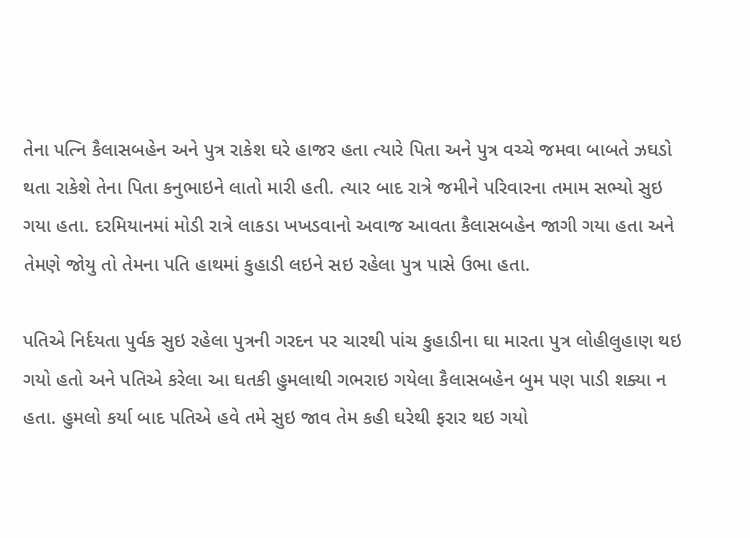તેના પત્નિ કૈલાસબહેન અને પુત્ર રાકેશ ઘરે હાજર હતા ત્યારે પિતા અને પુત્ર વચ્ચે જમવા બાબતે ઝઘડો થતા રાકેશે તેના પિતા કનુભાઇને લાતો મારી હતી. ત્યાર બાદ રાત્રે જમીને પરિવારના તમામ સભ્યો સુઇ ગયા હતા. દરમિયાનમાં મોડી રાત્રે લાકડા ખખડવાનો અવાજ આવતા કૈલાસબહેન જાગી ગયા હતા અને તેમણે જોયુ તો તેમના પતિ હાથમાં કુહાડી લઇને સઇ રહેલા પુત્ર પાસે ઉભા હતા.

પતિએ નિર્દયતા પુર્વક સુઇ રહેલા પુત્રની ગરદન પર ચારથી પાંચ કુહાડીના ઘા મારતા પુત્ર લોહીલુહાણ થઇ ગયો હતો અને પતિએ કરેલા આ ઘતકી હુમલાથી ગભરાઇ ગયેલા કૈલાસબહેન બુમ પણ પાડી શક્યા ન હતા. હુમલો કર્યા બાદ પતિએ હવે તમે સુઇ જાવ તેમ કહી ઘરેથી ફરાર થઇ ગયો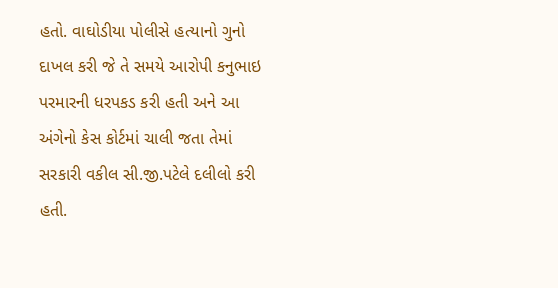હતો. વાઘોડીયા પોલીસે હત્યાનો ગુનો દાખલ કરી જે તે સમયે આરોપી કનુભાઇ પરમારની ધરપકડ કરી હતી અને આ અંગેનો કેસ કોર્ટમાં ચાલી જતા તેમાં સરકારી વકીલ સી.જી.પટેલે દલીલો કરી હતી.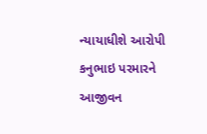ન્યાયાધીશે આરોપી કનુભાઇ પરમારને આજીવન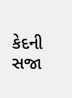કેદની સજા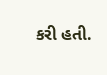કરી હતી.